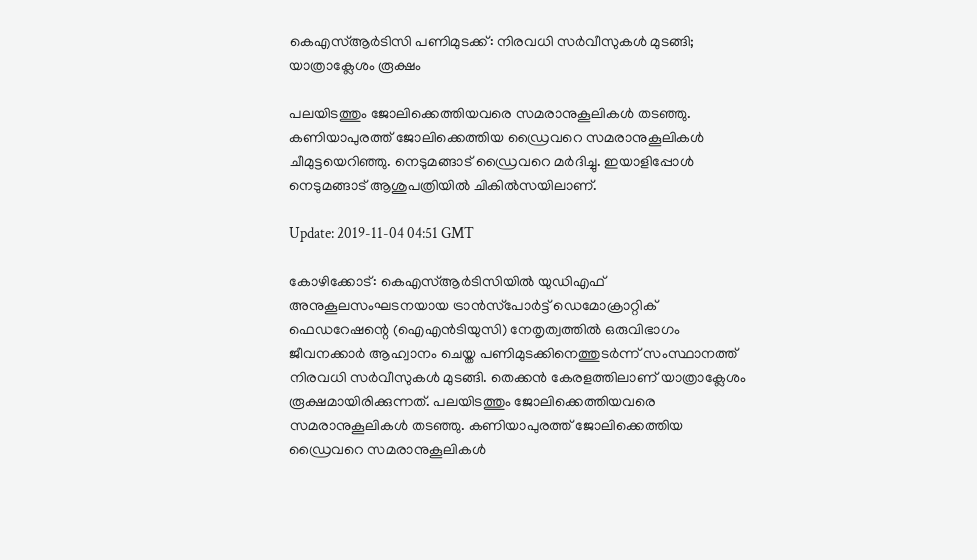കെഎസ്ആര്‍ടിസി പണിമുടക്ക്: നിരവധി സര്‍വീസുകള്‍ മുടങ്ങി; യാത്രാക്ലേശം രൂക്ഷം

പലയിടത്തും ജോലിക്കെത്തിയവരെ സമരാനുകൂലികള്‍ തടഞ്ഞു. കണിയാപുരത്ത് ജോലിക്കെത്തിയ ഡ്രൈവറെ സമരാനുകൂലികള്‍ ചീമുട്ടയെറിഞ്ഞു. നെടുമങ്ങാട് ഡ്രൈവറെ മര്‍ദിച്ചു. ഇയാളിപ്പോള്‍ നെടുമങ്ങാട് ആശുപത്രിയില്‍ ചികില്‍സയിലാണ്.

Update: 2019-11-04 04:51 GMT

കോഴിക്കോട്: കെഎസ്ആര്‍ടിസിയില്‍ യുഡിഎഫ് അനുകൂലസംഘടനയായ ട്രാന്‍സ്‌പോര്‍ട്ട് ഡെമോക്രാറ്റിക് ഫെഡറേഷന്റെ (ഐഎന്‍ടിയുസി) നേതൃത്വത്തില്‍ ഒരുവിഭാഗം ജീവനക്കാര്‍ ആഹ്വാനം ചെയ്ത പണിമുടക്കിനെത്തുടര്‍ന്ന് സംസ്ഥാനത്ത് നിരവധി സര്‍വീസുകള്‍ മുടങ്ങി. തെക്കന്‍ കേരളത്തിലാണ് യാത്രാക്ലേശം രൂക്ഷമായിരിക്കുന്നത്. പലയിടത്തും ജോലിക്കെത്തിയവരെ സമരാനുകൂലികള്‍ തടഞ്ഞു. കണിയാപുരത്ത് ജോലിക്കെത്തിയ ഡ്രൈവറെ സമരാനുകൂലികള്‍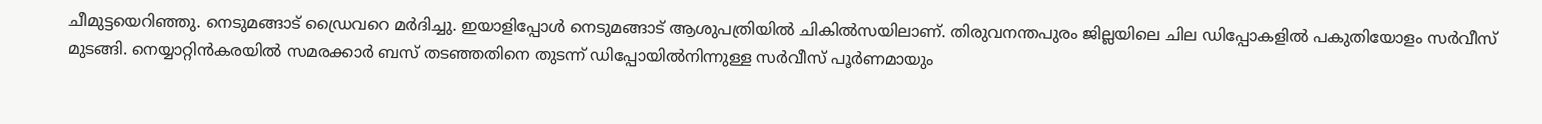ചീമുട്ടയെറിഞ്ഞു. നെടുമങ്ങാട് ഡ്രൈവറെ മര്‍ദിച്ചു. ഇയാളിപ്പോള്‍ നെടുമങ്ങാട് ആശുപത്രിയില്‍ ചികില്‍സയിലാണ്. തിരുവനന്തപുരം ജില്ലയിലെ ചില ഡിപ്പോകളില്‍ പകുതിയോളം സര്‍വീസ് മുടങ്ങി. നെയ്യാറ്റിന്‍കരയില്‍ സമരക്കാര്‍ ബസ് തടഞ്ഞതിനെ തുടന്ന് ഡിപ്പോയില്‍നിന്നുള്ള സര്‍വീസ് പൂര്‍ണമായും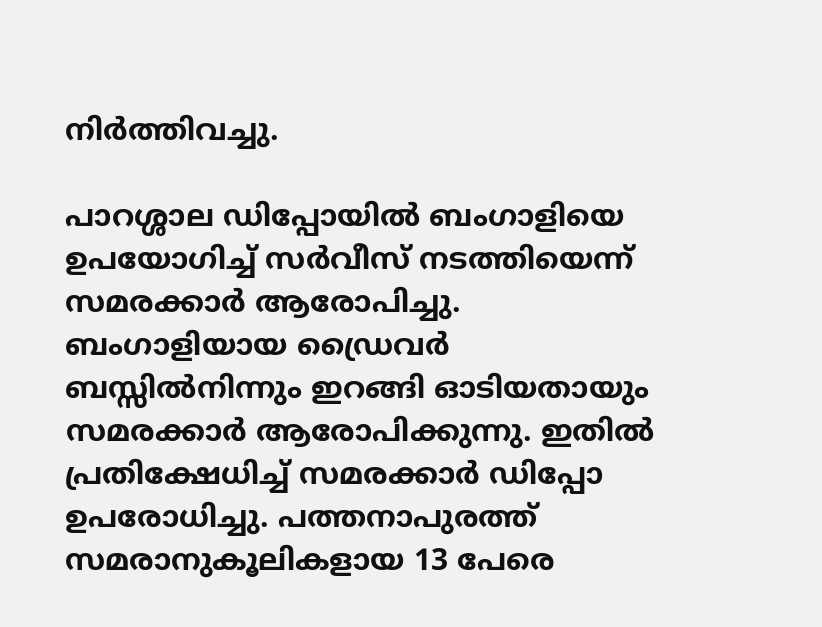നിര്‍ത്തിവച്ചു.

പാറശ്ശാല ഡിപ്പോയില്‍ ബംഗാളിയെ ഉപയോഗിച്ച് സര്‍വീസ് നടത്തിയെന്ന് സമരക്കാര്‍ ആരോപിച്ചു. ബംഗാളിയായ ഡ്രൈവര്‍ ബസ്സില്‍നിന്നും ഇറങ്ങി ഓടിയതായും സമരക്കാര്‍ ആരോപിക്കുന്നു. ഇതില്‍ പ്രതിക്ഷേധിച്ച് സമരക്കാര്‍ ഡിപ്പോ ഉപരോധിച്ചു. പത്തനാപുരത്ത് സമരാനുകൂലികളായ 13 പേരെ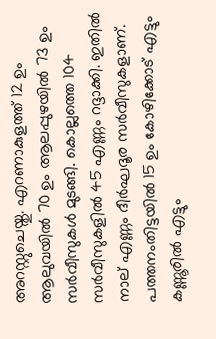അറസ്റ്റുചെയ്തു. എറണാകുളത്ത് 12 ഉം ആലുവയില്‍ 70 ഉം ആലപ്പുഴയില്‍ 73 ഉം സര്‍വീസുകള്‍ മുടങ്ങി. കൊല്ലത്തെ 104 സര്‍വീസുകളില്‍ 45 എണ്ണം റദ്ദാക്കി. ഇതില്‍ നാല് എണ്ണം ദീര്‍ഘദൂര സര്‍വീസുകളാണ്. പത്തനംതിട്ടയില്‍ 15 ഉം കോഴിക്കോട് എട്ടും കണ്ണൂരില്‍ എട്ടും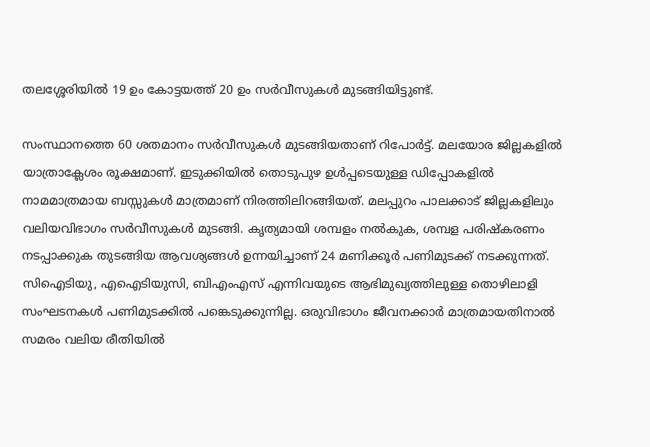തലശ്ശേരിയില്‍ 19 ഉം കോട്ടയത്ത് 20 ഉം സര്‍വീസുകള്‍ മുടങ്ങിയിട്ടുണ്ട്.

സംസ്ഥാനത്തെ 60 ശതമാനം സര്‍വീസുകള്‍ മുടങ്ങിയതാണ് റിപോര്‍ട്ട്. മലയോര ജില്ലകളില്‍ യാത്രാക്ലേശം രൂക്ഷമാണ്. ഇടുക്കിയില്‍ തൊടുപുഴ ഉള്‍പ്പടെയുള്ള ഡിപ്പോകളില്‍ നാമമാത്രമായ ബസ്സുകള്‍ മാത്രമാണ് നിരത്തിലിറങ്ങിയത്. മലപ്പുറം പാലക്കാട് ജില്ലകളിലും വലിയവിഭാഗം സര്‍വീസുകള്‍ മുടങ്ങി. കൃത്യമായി ശമ്പളം നല്‍കുക, ശമ്പള പരിഷ്‌കരണം നടപ്പാക്കുക തുടങ്ങിയ ആവശ്യങ്ങള്‍ ഉന്നയിച്ചാണ് 24 മണിക്കൂര്‍ പണിമുടക്ക് നടക്കുന്നത്. സിഐടിയു, എഐടിയുസി, ബിഎംഎസ് എന്നിവയുടെ ആഭിമുഖ്യത്തിലുള്ള തൊഴിലാളി സംഘടനകള്‍ പണിമുടക്കില്‍ പങ്കെടുക്കുന്നില്ല. ഒരുവിഭാഗം ജീവനക്കാര്‍ മാത്രമായതിനാല്‍ സമരം വലിയ രീതിയില്‍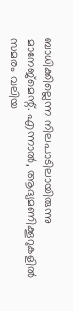ബാധിക്കില്ലെന്ന നിലപാടിലായിരുന്നു മാനേജ്‌മെന്റ്. എന്നാല്‍, ആദ്യമണിക്കൂറുകളില്‍ സമരം വലിയ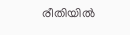രീതിയില്‍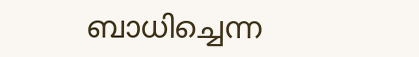ബാധിച്ചെന്ന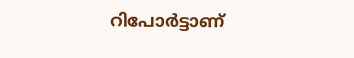റിപോര്‍ട്ടാണ്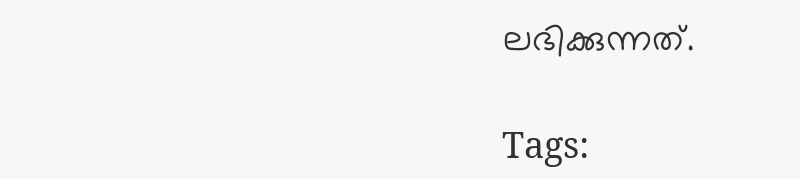ലഭിക്കുന്നത്.

Tags: